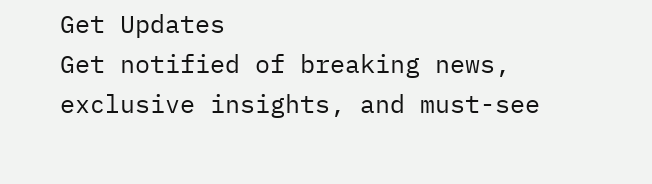Get Updates
Get notified of breaking news, exclusive insights, and must-see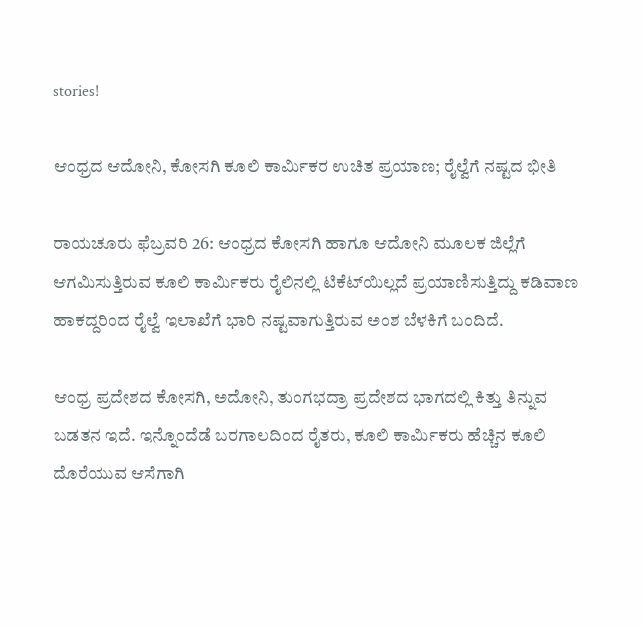stories!

ಆಂಧ್ರದ ಆದೋನಿ, ಕೋಸಗಿ ಕೂಲಿ ಕಾರ್ಮಿಕರ ಉಚಿತ ಪ್ರಯಾಣ; ರೈಲ್ವೆಗೆ ನಷ್ಟದ ಭೀತಿ

ರಾಯಚೂರು ಫೆಬ್ರವರಿ 26: ಆಂಧ್ರದ ಕೋಸಗಿ ಹಾಗೂ ಆದೋನಿ ಮೂಲಕ ಜಿಲ್ಲೆಗೆ ಆಗಮಿಸುತ್ತಿರುವ ಕೂಲಿ ಕಾರ್ಮಿಕರು ರೈಲಿನಲ್ಲಿ ಟಿಕೆಟ್‌ಯಿಲ್ಲದೆ ಪ್ರಯಾಣಿಸುತ್ತಿದ್ದು ಕಡಿವಾಣ ಹಾಕದ್ದರಿಂದ ರೈಲ್ವೆ ಇಲಾಖೆಗೆ ಭಾರಿ ನಷ್ಟವಾಗುತ್ತಿರುವ ಅಂಶ ಬೆಳಕಿಗೆ ಬಂದಿದೆ.

ಆಂಧ್ರ ಪ್ರದೇಶದ ಕೋಸಗಿ, ಅದೋನಿ, ತುಂಗಭದ್ರಾ ಪ್ರದೇಶದ ಭಾಗದಲ್ಲಿ ಕಿತ್ತು ತಿನ್ನುವ ಬಡತನ ಇದೆ. ಇನ್ನೊಂದೆಡೆ ಬರಗಾಲದಿಂದ ರೈತರು, ಕೂಲಿ ಕಾರ್ಮಿಕರು ಹೆಚ್ಚಿನ ಕೂಲಿ ದೊರೆಯುವ ಆಸೆಗಾಗಿ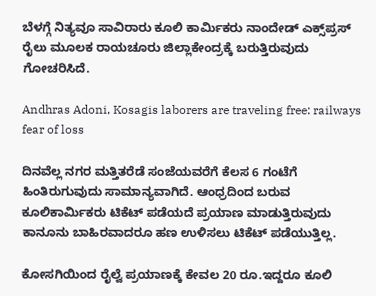ಬೆಳಗ್ಗೆ ನಿತ್ಯವೂ ಸಾವಿರಾರು ಕೂಲಿ ಕಾರ್ಮಿಕರು ನಾಂದೇಡ್‌ ಎಕ್ಸ್‌ಪ್ರಸ್‌ ರೈಲು ಮೂಲಕ ರಾಯಚೂರು ಜಿಲ್ಲಾಕೇಂದ್ರಕ್ಕೆ ಬರುತ್ತಿರುವುದು ಗೋಚರಿಸಿದೆ.

Andhras Adoni, Kosagis laborers are traveling free: railways fear of loss

ದಿನವೆಲ್ಲ ನಗರ ಮತ್ತಿತರೆಡೆ ಸಂಜೆಯವರೆಗೆ ಕೆಲಸ 6 ಗಂಟೆಗೆ ಹಿಂತಿರುಗುವುದು ಸಾಮಾನ್ಯವಾಗಿದೆ. ಆಂಧ್ರದಿಂದ ಬರುವ ಕೂಲಿಕಾರ್ಮಿಕರು ಟಿಕೆಟ್‌ ಪಡೆಯದೆ ಪ್ರಯಾಣ ಮಾಡುತ್ತಿರುವುದು ಕಾನೂನು ಬಾಹಿರವಾದರೂ ಹಣ ಉಳಿಸಲು ಟಿಕೆಟ್‌ ಪಡೆಯುತ್ತಿಲ್ಲ.

ಕೋಸಗಿಯಿಂದ ರೈಲ್ವೆ ಪ್ರಯಾಣಕ್ಕೆ ಕೇವಲ 20 ರೂ.ಇದ್ದರೂ ಕೂಲಿ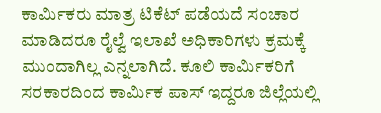ಕಾರ್ಮಿಕರು ಮಾತ್ರ ಟಿಕೆಟ್‌ ಪಡೆಯದೆ ಸಂಚಾರ ಮಾಡಿದರೂ ರೈಲ್ವೆ ಇಲಾಖೆ ಅಧಿಕಾರಿಗಳು ಕ್ರಮಕ್ಕೆ ಮುಂದಾಗಿಲ್ಲ ಎನ್ನಲಾಗಿದೆ. ಕೂಲಿ ಕಾರ್ಮಿಕರಿಗೆ ಸರಕಾರದಿಂದ ಕಾರ್ಮಿಕ ಪಾಸ್‌ ಇದ್ದರೂ ಜಿಲ್ಲೆಯಲ್ಲಿ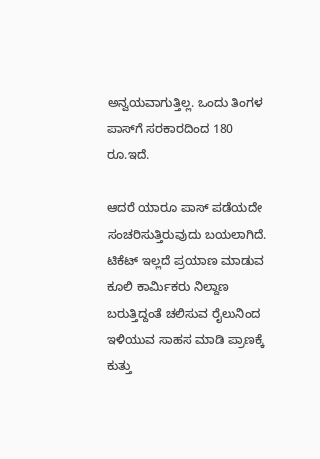ಅನ್ವಯವಾಗುತ್ತಿಲ್ಲ. ಒಂದು ತಿಂಗಳ ಪಾಸ್‌ಗೆ ಸರಕಾರದಿಂದ 180 ರೂ.ಇದೆ.

ಆದರೆ ಯಾರೂ ಪಾಸ್‌ ಪಡೆಯದೇ ಸಂಚರಿಸುತ್ತಿರುವುದು ಬಯಲಾಗಿದೆ. ಟಿಕೆಟ್‌ ಇಲ್ಲದೆ ಪ್ರಯಾಣ ಮಾಡುವ ಕೂಲಿ ಕಾರ್ಮಿಕರು ನಿಲ್ದಾಣ ಬರುತ್ತಿದ್ದಂತೆ ಚಲಿಸುವ ರೈಲುನಿಂದ ಇಳಿಯುವ ಸಾಹಸ ಮಾಡಿ ಪ್ರಾಣಕ್ಕೆ ಕುತ್ತು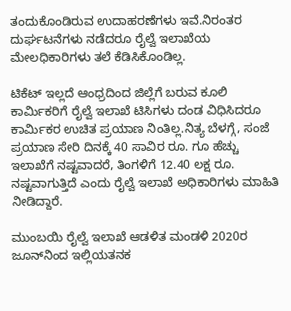ತಂದುಕೊಂಡಿರುವ ಉದಾಹರಣೆಗಳು ಇವೆ.ನಿರಂತರ ದುರ್ಘಟನೆಗಳು ನಡೆದರೂ ರೈಲ್ವೆ ಇಲಾಖೆಯ ಮೇಲಧಿಕಾರಿಗಳು ತಲೆ ಕೆಡಿಸಿಕೊಂಡಿಲ್ಲ.

ಟಿಕೆಟ್‌ ಇಲ್ಲದೆ ಆಂಧ್ರದಿಂದ ಜಿಲ್ಲೆಗೆ ಬರುವ ಕೂಲಿ ಕಾರ್ಮಿಕರಿಗೆ ರೈಲ್ವೆ ಇಲಾಖೆ ಟಿಸಿಗಳು ದಂಡ ವಿಧಿಸಿದರೂ ಕಾರ್ಮಿಕರ ಉಚಿತ ಪ್ರಯಾಣ ನಿಂತಿಲ್ಲ.ನಿತ್ಯ ಬೆಳಗ್ಗೆ, ಸಂಜೆ ಪ್ರಯಾಣ ಸೇರಿ ದಿನಕ್ಕೆ 40 ಸಾವಿರ ರೂ. ಗೂ ಹೆಚ್ಚು ಇಲಾಖೆಗೆ ನಷ್ಟವಾದರೆ, ತಿಂಗಳಿಗೆ 12.40 ಲಕ್ಷ ರೂ. ನಷ್ಟವಾಗುತ್ತಿದೆ ಎಂದು ರೈಲ್ವೆ ಇಲಾಖೆ ಅಧಿಕಾರಿಗಳು ಮಾಹಿತಿ ನೀಡಿದ್ದಾರೆ.

ಮುಂಬಯಿ ರೈಲ್ವೆ ಇಲಾಖೆ ಆಡಳಿತ ಮಂಡಳಿ 2020ರ ಜೂನ್‌ನಿಂದ ಇಲ್ಲಿಯತನಕ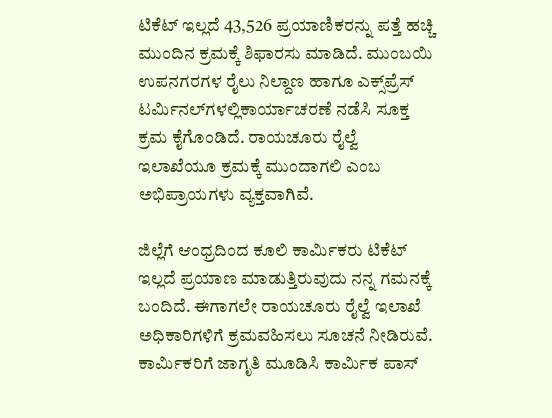ಟಿಕೆಟ್‌ ಇಲ್ಲದೆ 43,526 ಪ್ರಯಾಣಿಕರನ್ನು ಪತ್ತೆ ಹಚ್ಚಿ ಮುಂದಿನ ಕ್ರಮಕ್ಕೆ ಶಿಫಾರಸು ಮಾಡಿದೆ. ಮುಂಬಯಿ ಉಪನಗರಗಳ ರೈಲು ನಿಲ್ದಾಣ ಹಾಗೂ ಎಕ್ಸ್‌ಪ್ರೆಸ್‌ ಟರ್ಮಿನಲ್‌ಗಳಲ್ಲಿಕಾರ್ಯಾಚರಣೆ ನಡೆಸಿ ಸೂಕ್ತ ಕ್ರಮ ಕೈಗೊಂಡಿದೆ. ರಾಯಚೂರು ರೈಲ್ವೆ ಇಲಾಖೆಯೂ ಕ್ರಮಕ್ಕೆ ಮುಂದಾಗಲಿ ಎಂಬ ಅಭಿಪ್ರಾಯಗಳು ವ್ಯಕ್ತವಾಗಿವೆ.

ಜಿಲ್ಲೆಗೆ ಆಂಧ್ರದಿಂದ ಕೂಲಿ ಕಾರ್ಮಿಕರು ಟಿಕೆಟ್‌ ಇಲ್ಲದೆ ಪ್ರಯಾಣ ಮಾಡುತ್ತಿರುವುದು ನನ್ನ ಗಮನಕ್ಕೆ ಬಂದಿದೆ. ಈಗಾಗಲೇ ರಾಯಚೂರು ರೈಲ್ವೆ ಇಲಾಖೆ ಅಧಿಕಾರಿಗಳಿಗೆ ಕ್ರಮವಹಿಸಲು ಸೂಚನೆ ನೀಡಿರುವೆ. ಕಾರ್ಮಿಕರಿಗೆ ಜಾಗೃತಿ ಮೂಡಿಸಿ ಕಾರ್ಮಿಕ ಪಾಸ್‌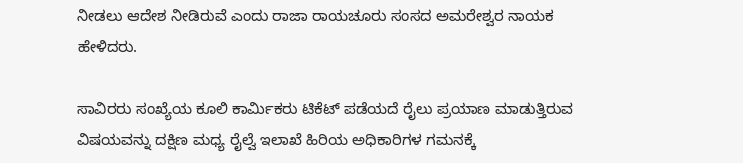ನೀಡಲು ಆದೇಶ ನೀಡಿರುವೆ ಎಂದು ರಾಜಾ ರಾಯಚೂರು ಸಂಸದ ಅಮರೇಶ್ವರ ನಾಯಕ ಹೇಳಿದರು.

ಸಾವಿರರು ಸಂಖ್ಯೆಯ ಕೂಲಿ ಕಾರ್ಮಿಕರು ಟಿಕೆಟ್‌ ಪಡೆಯದೆ ರೈಲು ಪ್ರಯಾಣ ಮಾಡುತ್ತಿರುವ ವಿಷಯವನ್ನು ದಕ್ಷಿಣ ಮಧ್ಯ ರೈಲ್ವೆ ಇಲಾಖೆ ಹಿರಿಯ ಅಧಿಕಾರಿಗಳ ಗಮನಕ್ಕೆ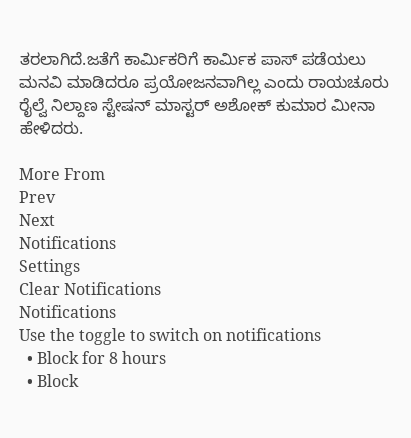ತರಲಾಗಿದೆ.ಜತೆಗೆ ಕಾರ್ಮಿಕರಿಗೆ ಕಾರ್ಮಿಕ ಪಾಸ್‌ ಪಡೆಯಲು ಮನವಿ ಮಾಡಿದರೂ ಪ್ರಯೋಜನವಾಗಿಲ್ಲ ಎಂದು ರಾಯಚೂರು ರೈಲ್ವೆ ನಿಲ್ದಾಣ ಸ್ಟೇಷನ್‌ ಮಾಸ್ಟರ್‌ ಅಶೋಕ್‌ ಕುಮಾರ ಮೀನಾ ಹೇಳಿದರು.

More From
Prev
Next
Notifications
Settings
Clear Notifications
Notifications
Use the toggle to switch on notifications
  • Block for 8 hours
  • Block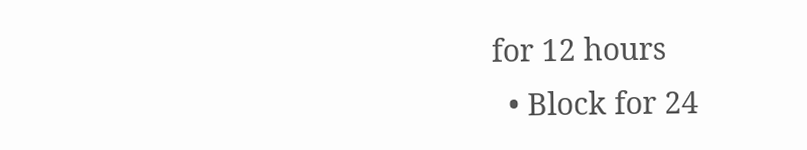for 12 hours
  • Block for 24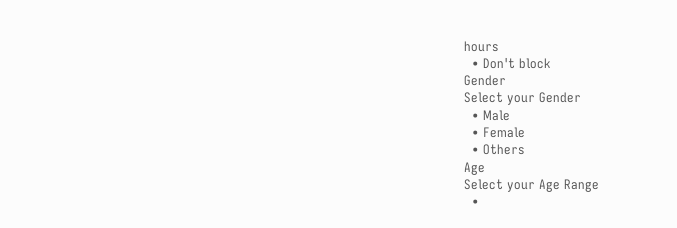hours
  • Don't block
Gender
Select your Gender
  • Male
  • Female
  • Others
Age
Select your Age Range
  •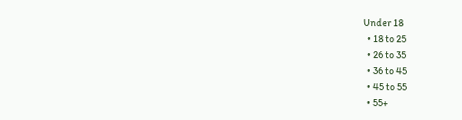Under 18
  • 18 to 25
  • 26 to 35
  • 36 to 45
  • 45 to 55
  • 55+